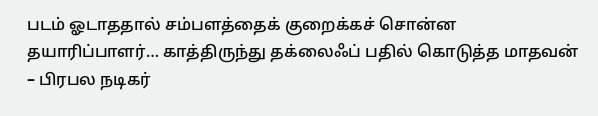படம் ஓடாததால் சம்பளத்தைக் குறைக்கச் சொன்ன தயாரிப்பாளர்… காத்திருந்து தக்லைஃப் பதில் கொடுத்த மாதவன் – பிரபல நடிகர்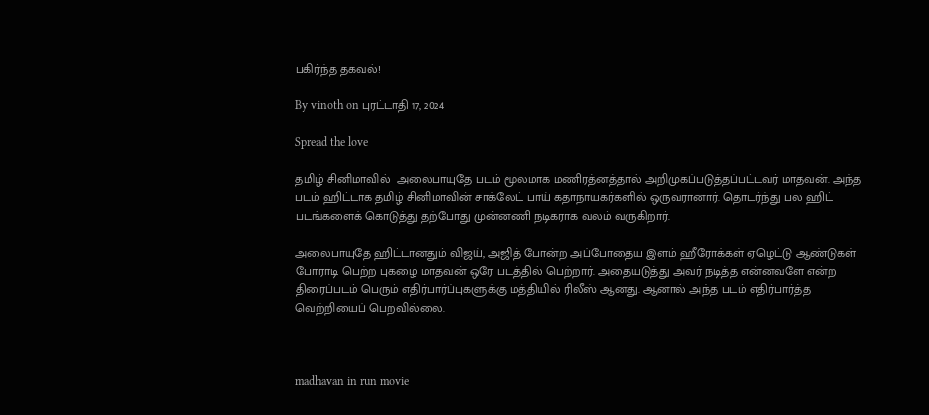பகிர்ந்த தகவல்!

By vinoth on புரட்டாதி 17, 2024

Spread the love

தமிழ் சினிமாவில்  அலைபாயுதே படம் மூலமாக மணிரத்னத்தால் அறிமுகப்படுத்தப்பட்டவர் மாதவன். அந்த படம் ஹிட்டாக தமிழ் சினிமாவின் சாக்லேட் பாய் கதாநாயகர்களில் ஒருவரானார். தொடர்ந்து பல ஹிட் படங்களைக் கொடுத்து தற்போது முன்னணி நடிகராக வலம் வருகிறார்.

அலைபாயுதே ஹிட்டானதும் விஜய், அஜித் போன்ற அப்போதைய இளம் ஹீரோக்கள் ஏழெட்டு ஆண்டுகள் போராடி பெற்ற புகழை மாதவன் ஒரே படத்தில் பெற்றார். அதையடுத்து அவர் நடித்த என்னவளே என்ற திரைப்படம் பெரும் எதிர்பார்ப்புகளுக்கு மத்தியில் ரிலீஸ் ஆனது. ஆனால் அந்த படம் எதிர்பார்த்த வெற்றியைப் பெறவில்லை.



madhavan in run movie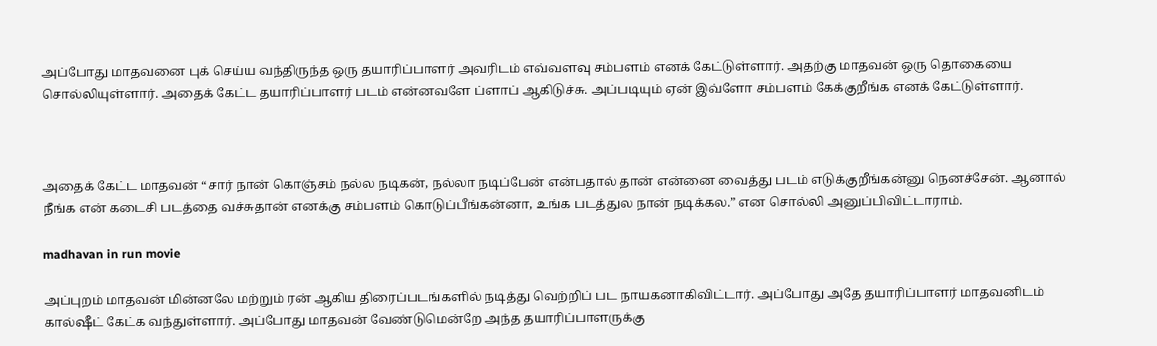அப்போது மாதவனை புக் செய்ய வந்திருந்த ஒரு தயாரிப்பாளர் அவரிடம் எவ்வளவு சம்பளம் எனக் கேட்டுள்ளார். அதற்கு மாதவன் ஒரு தொகையை சொல்லியுள்ளார். அதைக் கேட்ட தயாரிப்பாளர் படம் என்னவளே ப்ளாப் ஆகிடுச்சு. அப்படியும் ஏன் இவ்ளோ சம்பளம் கேக்குறீங்க எனக் கேட்டுள்ளார்.



அதைக் கேட்ட மாதவன் “சார் நான் கொஞ்சம் நல்ல நடிகன், நல்லா நடிப்பேன் என்பதால் தான் என்னை வைத்து படம் எடுக்குறீங்கன்னு நெனச்சேன். ஆனால் நீங்க என் கடைசி படத்தை வச்சுதான் எனக்கு சம்பளம் கொடுப்பீங்கன்னா, உங்க படத்துல நான் நடிக்கல.” என சொல்லி அனுப்பிவிட்டாராம்.

madhavan in run movie

அப்புறம் மாதவன் மின்னலே மற்றும் ரன் ஆகிய திரைப்படங்களில் நடித்து வெற்றிப் பட நாயகனாகிவிட்டார். அப்போது அதே தயாரிப்பாளர் மாதவனிடம் கால்ஷீட் கேட்க வந்துள்ளார். அப்போது மாதவன் வேண்டுமென்றே அந்த தயாரிப்பாளருக்கு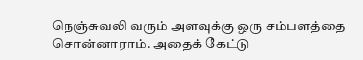நெஞ்சுவலி வரும் அளவுக்கு ஒரு சம்பளத்தை சொன்னாராம். அதைக் கேட்டு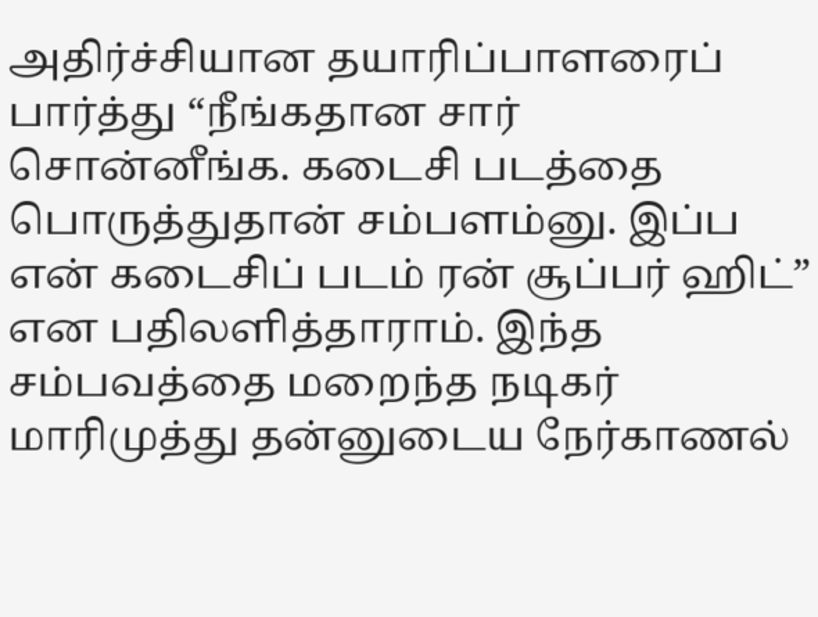அதிர்ச்சியான தயாரிப்பாளரைப் பார்த்து “நீங்கதான சார் சொன்னீங்க. கடைசி படத்தை பொருத்துதான் சம்பளம்னு. இப்ப என் கடைசிப் படம் ரன் சூப்பர் ஹிட்” என பதிலளித்தாராம். இந்த சம்பவத்தை மறைந்த நடிகர் மாரிமுத்து தன்னுடைய நேர்காணல்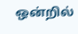ஒன்றில்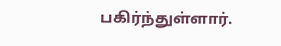பகிர்ந்துள்ளார்.